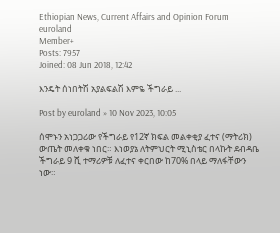Ethiopian News, Current Affairs and Opinion Forum
euroland
Member+
Posts: 7957
Joined: 08 Jun 2018, 12:42

እንዴት ሰነበትሽ አያልፍልሽ እምዬ ችግራይ ...

Post by euroland » 10 Nov 2023, 10:05

ሰሞኑን አነጋጋሪው የችግራይ የ12ኛ ክፍል መልቀቂያ ፈተና (ማትሪክ) ውጤት መለቀቁ ነበር። እነወያኔ ለትምህርት ሚኒስቴር በላኩት ደብዳቤ ችግራይ 9 ሺ ተማሪዎቹ ለፈተና ቀርበው ከ70% በላይ ማለፋቸውን ነው።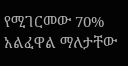የሚገርመው 70% አልፈዋል ማለታቸው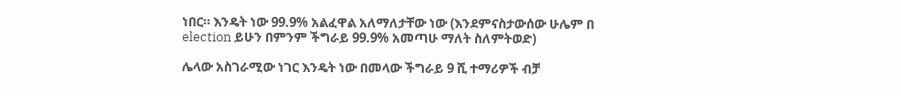ነበር። እንዴት ነው 99.9% አልፈዋል አለማለታቸው ነው (እንደምናስታውሰው ሁሌም በ election ይሁን በምንም ችግራይ 99.9% አመጣሁ ማለት ስለምትወድ)

ሌላው አስገራሚው ነገር እንዴት ነው በመላው ችግራይ 9 ሺ ተማሪዎች ብቻ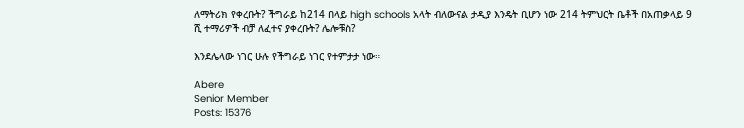ለማትሪክ የቀረቡት? ችግራይ ከ214 በላይ high schools አላት ብለውናል ታዲያ እንዴት ቢሆን ነው 214 ትምህርት ቤቶች በአጠቃላይ 9 ሺ ተማሪዎች ብቻ ለፈተና ያቀረቡት? ሌሎቹስ?

እንደሌላው ነገር ሁሉ የችግራይ ነገር የተምታታ ነው።

Abere
Senior Member
Posts: 15376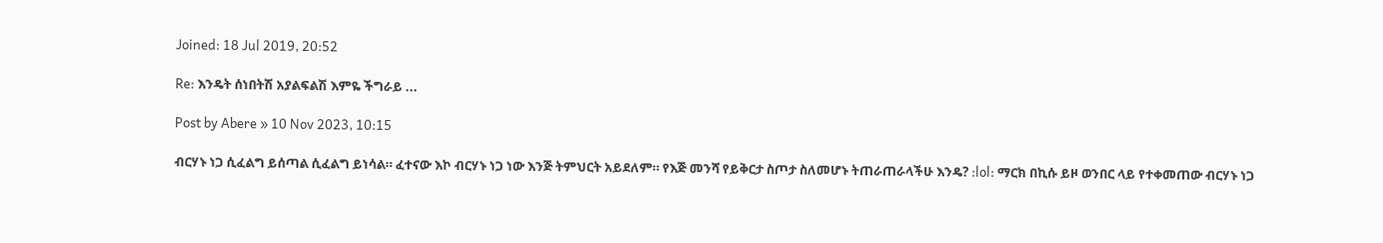Joined: 18 Jul 2019, 20:52

Re: እንዴት ሰነበትሽ አያልፍልሽ እምዬ ችግራይ ...

Post by Abere » 10 Nov 2023, 10:15

ብርሃኑ ነጋ ሲፈልግ ይሰጣል ሲፈልግ ይነሳል። ፈተናው እኮ ብርሃኑ ነጋ ነው እንጅ ትምህርት አይደለም። የእጅ መንሻ የይቅርታ ስጦታ ስለመሆኑ ትጠራጠራላችሁ እንዴ? :lol: ማርክ በኪሱ ይዞ ወንበር ላይ የተቀመጠው ብርሃኑ ነጋ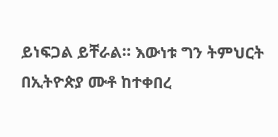ይነፍጋል ይቸራል። እውነቱ ግን ትምህርት በኢትዮጵያ ሙቶ ከተቀበረ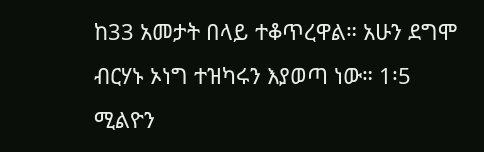ከ33 አመታት በላይ ተቆጥረዋል። አሁን ደግሞ ብርሃኑ ኦነግ ተዝካሩን እያወጣ ነው። 1፡5 ሚልዮን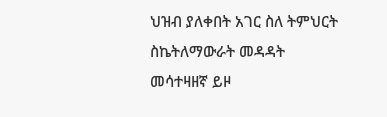ህዝብ ያለቀበት አገር ስለ ትምህርት ስኬትለማውራት መዳዳት መሳተዛዘኛ ይዞ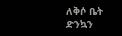ለቅሶ ቤት ድንኳን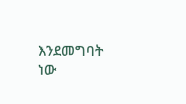እንደመግባት ነው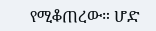የሚቆጠረው። ሆድ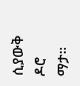ሲያውቅ ዶሮ ማታ።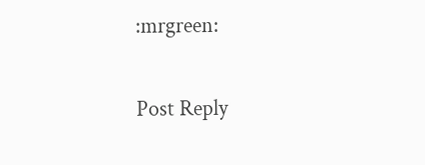:mrgreen:

Post Reply